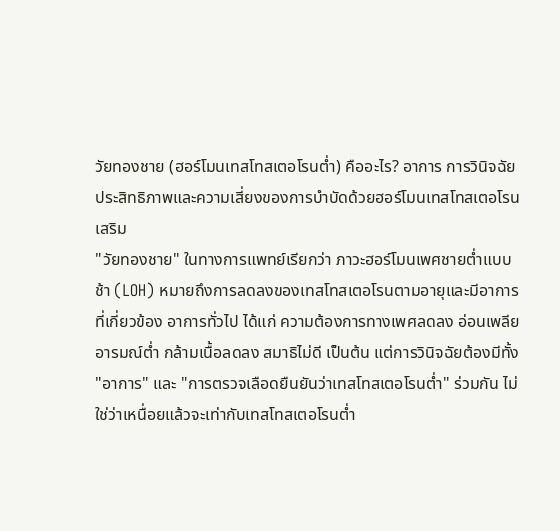วัยทองชาย (ฮอร์โมนเทสโทสเตอโรนต่ำ) คืออะไร? อาการ การวินิจฉัย ประสิทธิภาพและความเสี่ยงของการบำบัดด้วยฮอร์โมนเทสโทสเตอโรนเสริม
"วัยทองชาย" ในทางการแพทย์เรียกว่า ภาวะฮอร์โมนเพศชายต่ำแบบช้า (LOH) หมายถึงการลดลงของเทสโทสเตอโรนตามอายุและมีอาการที่เกี่ยวข้อง อาการทั่วไป ได้แก่ ความต้องการทางเพศลดลง อ่อนเพลีย อารมณ์ต่ำ กล้ามเนื้อลดลง สมาธิไม่ดี เป็นต้น แต่การวินิจฉัยต้องมีทั้ง "อาการ" และ "การตรวจเลือดยืนยันว่าเทสโทสเตอโรนต่ำ" ร่วมกัน ไม่ใช่ว่าเหนื่อยแล้วจะเท่ากับเทสโทสเตอโรนต่ำ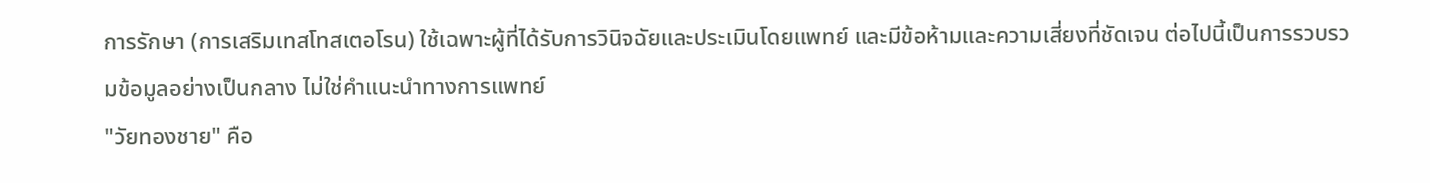การรักษา (การเสริมเทสโทสเตอโรน) ใช้เฉพาะผู้ที่ได้รับการวินิจฉัยและประเมินโดยแพทย์ และมีข้อห้ามและความเสี่ยงที่ชัดเจน ต่อไปนี้เป็นการรวบรวมข้อมูลอย่างเป็นกลาง ไม่ใช่คำแนะนำทางการแพทย์
"วัยทองชาย" คือ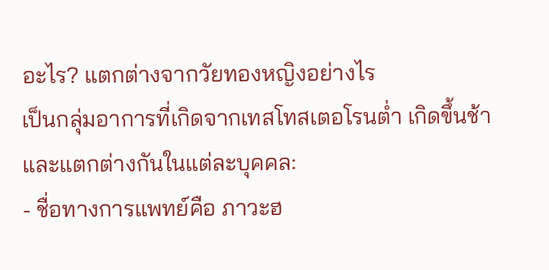อะไร? แตกต่างจากวัยทองหญิงอย่างไร
เป็นกลุ่มอาการที่เกิดจากเทสโทสเตอโรนต่ำ เกิดขึ้นช้าและแตกต่างกันในแต่ละบุคคล:
- ชื่อทางการแพทย์คือ ภาวะฮ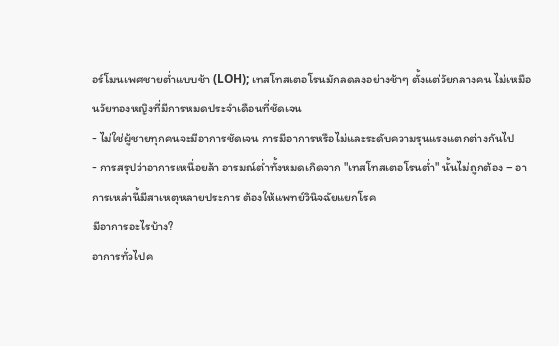อร์โมนเพศชายต่ำแบบช้า (LOH); เทสโทสเตอโรนมักลดลงอย่างช้าๆ ตั้งแต่วัยกลางคน ไม่เหมือนวัยทองหญิงที่มีการหมดประจำเดือนที่ชัดเจน
- ไม่ใช่ผู้ชายทุกคนจะมีอาการชัดเจน การมีอาการหรือไม่และระดับความรุนแรงแตกต่างกันไป
- การสรุปว่าอาการเหนื่อยล้า อารมณ์ต่ำทั้งหมดเกิดจาก "เทสโทสเตอโรนต่ำ" นั้นไม่ถูกต้อง – อาการเหล่านี้มีสาเหตุหลายประการ ต้องให้แพทย์วินิจฉัยแยกโรค
มีอาการอะไรบ้าง?
อาการทั่วไปค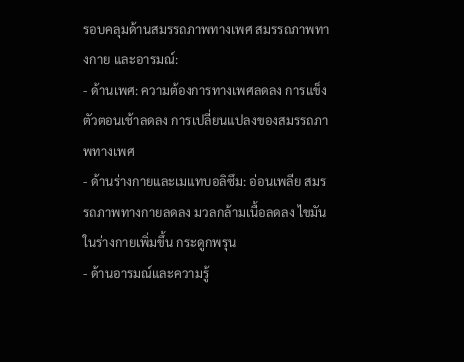รอบคลุมด้านสมรรถภาพทางเพศ สมรรถภาพทางกาย และอารมณ์:
- ด้านเพศ: ความต้องการทางเพศลดลง การแข็งตัวตอนเช้าลดลง การเปลี่ยนแปลงของสมรรถภาพทางเพศ
- ด้านร่างกายและเมแทบอลิซึม: อ่อนเพลีย สมรรถภาพทางกายลดลง มวลกล้ามเนื้อลดลง ไขมันในร่างกายเพิ่มขึ้น กระดูกพรุน
- ด้านอารมณ์และความรู้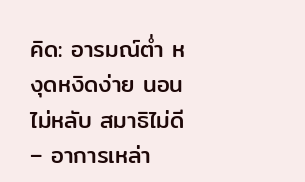คิด: อารมณ์ต่ำ หงุดหงิดง่าย นอนไม่หลับ สมาธิไม่ดี – อาการเหล่า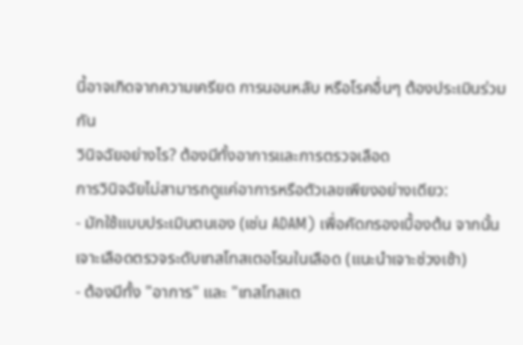นี้อาจเกิดจากความเครียด การนอนหลับ หรือโรคอื่นๆ ต้องประเมินร่วมกัน
วินิจฉัยอย่างไร? ต้องมีทั้งอาการและการตรวจเลือด
การวินิจฉัยไม่สามารถดูแค่อาการหรือตัวเลขเพียงอย่างเดียว:
- มักใช้แบบประเมินตนเอง (เช่น ADAM) เพื่อคัดกรองเบื้องต้น จากนั้นเจาะเลือดตรวจระดับเทสโทสเตอโรนในเลือด (แนะนำเจาะช่วงเช้า)
- ต้องมีทั้ง "อาการ" และ "เทสโทสเต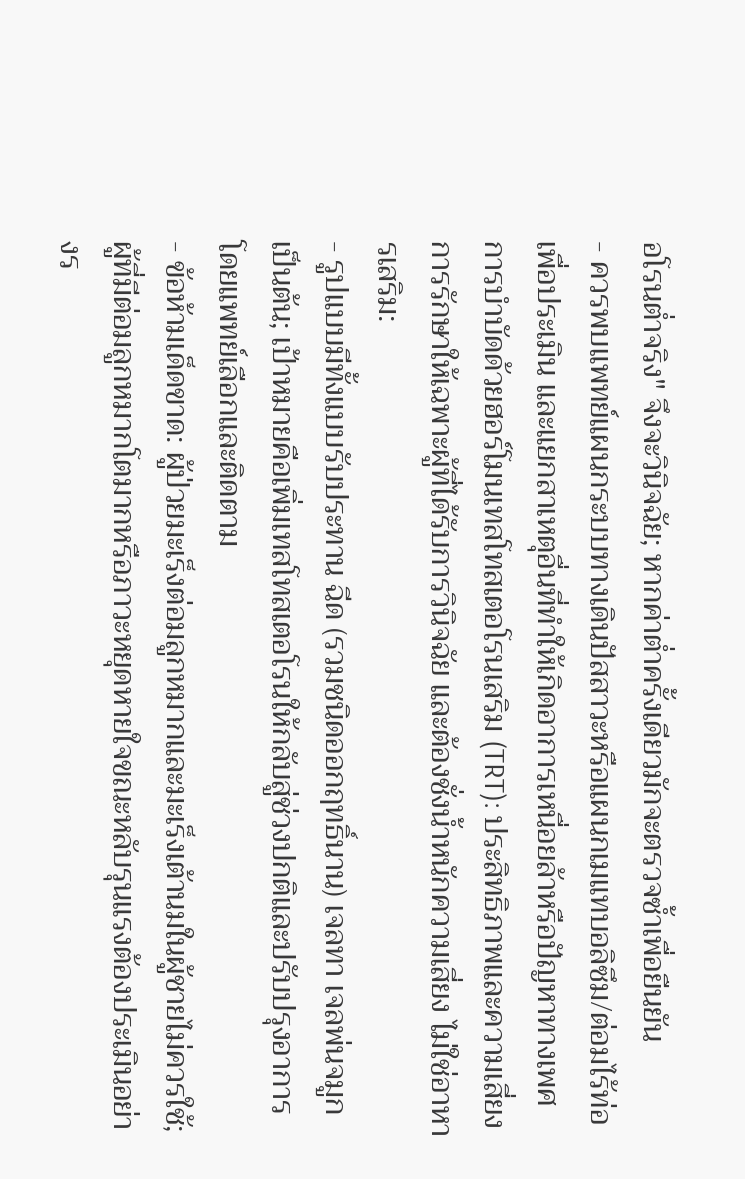อโรนต่ำจริง" จึงจะวินิจฉัย; หากค่าต่ำครั้งเดียวมักจะตรวจซ้ำเพื่อยืนยัน
- ควรพบแพทย์แผนกระบบทางเดินปัสสาวะหรือแผนกเมแทบอลิซึม/ต่อมไร้ท่อเพื่อประเมิน และแยกสาเหตุอื่นที่ทำให้เกิดอาการเหนื่อยล้าหรือปัญหาทางเพศ
การบำบัดด้วยฮอร์โมนเทสโทสเตอโรนเสริม (TRT): ประสิทธิภาพและความเสี่ยง
การรักษาให้เฉพาะผู้ที่ได้รับการวินิจฉัย และต้องชั่งน้ำหนักความเสี่ยง ไม่ใช่อาหารเสริม:
- รูปแบบมีทั้งแบบรับประทาน ฉีด (รวมชนิดออกฤทธิ์นาน) เจลทา เจลพ่นจมูก เป็นต้น; เป้าหมายคือเพิ่มเทสโทสเตอโรนให้กลับสู่ช่วงปกติและปรับปรุงอาการ โดยแพทย์เลือกและติดตาม
- ข้อห้ามเด็ดขาด: ผู้ป่วยมะเร็งต่อมลูกหมากและมะเร็งเต้านมในผู้ชายไม่ควรใช้; ผู้ที่มีต่อมลูกหมากโตมากหรือภาวะหยุดหายใจขณะหลับรุนแรงต้องประเมินอย่างร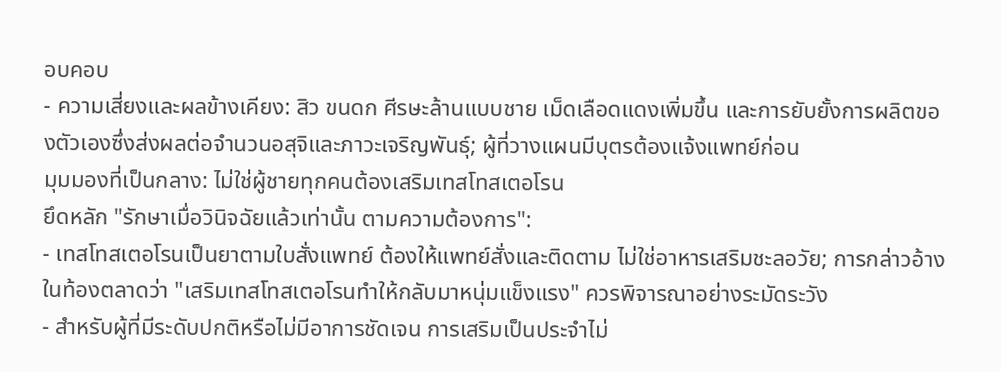อบคอบ
- ความเสี่ยงและผลข้างเคียง: สิว ขนดก ศีรษะล้านแบบชาย เม็ดเลือดแดงเพิ่มขึ้น และการยับยั้งการผลิตของตัวเองซึ่งส่งผลต่อจำนวนอสุจิและภาวะเจริญพันธุ์; ผู้ที่วางแผนมีบุตรต้องแจ้งแพทย์ก่อน
มุมมองที่เป็นกลาง: ไม่ใช่ผู้ชายทุกคนต้องเสริมเทสโทสเตอโรน
ยึดหลัก "รักษาเมื่อวินิจฉัยแล้วเท่านั้น ตามความต้องการ":
- เทสโทสเตอโรนเป็นยาตามใบสั่งแพทย์ ต้องให้แพทย์สั่งและติดตาม ไม่ใช่อาหารเสริมชะลอวัย; การกล่าวอ้างในท้องตลาดว่า "เสริมเทสโทสเตอโรนทำให้กลับมาหนุ่มแข็งแรง" ควรพิจารณาอย่างระมัดระวัง
- สำหรับผู้ที่มีระดับปกติหรือไม่มีอาการชัดเจน การเสริมเป็นประจำไม่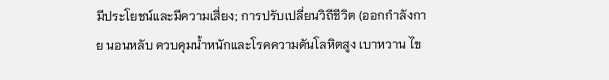มีประโยชน์และมีความเสี่ยง; การปรับเปลี่ยนวิถีชีวิต (ออกกำลังกาย นอนหลับ ควบคุมน้ำหนักและโรคความดันโลหิตสูง เบาหวาน ไข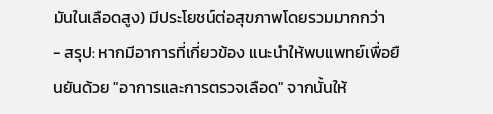มันในเลือดสูง) มีประโยชน์ต่อสุขภาพโดยรวมมากกว่า
- สรุป: หากมีอาการที่เกี่ยวข้อง แนะนำให้พบแพทย์เพื่อยืนยันด้วย "อาการและการตรวจเลือด" จากนั้นให้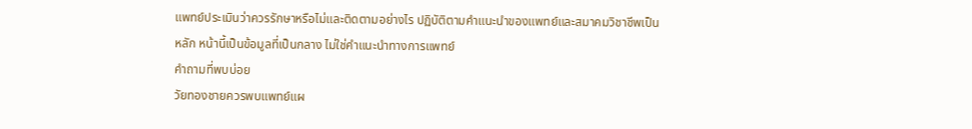แพทย์ประเมินว่าควรรักษาหรือไม่และติดตามอย่างไร ปฏิบัติตามคำแนะนำของแพทย์และสมาคมวิชาชีพเป็นหลัก หน้านี้เป็นข้อมูลที่เป็นกลาง ไม่ใช่คำแนะนำทางการแพทย์
คำถามที่พบบ่อย
วัยทองชายควรพบแพทย์แผ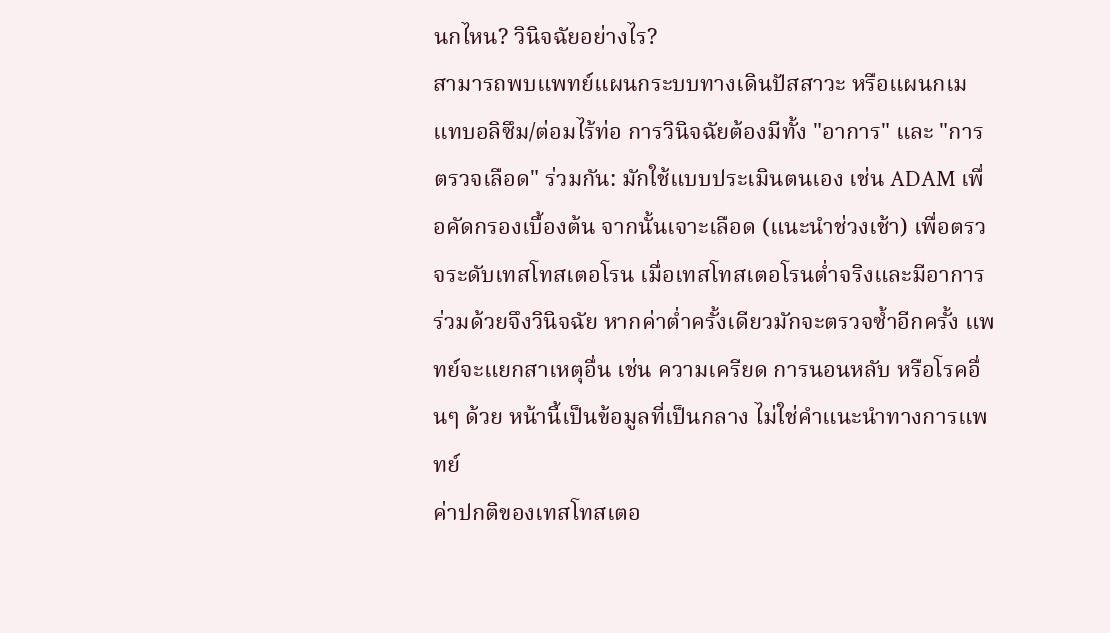นกไหน? วินิจฉัยอย่างไร?
สามารถพบแพทย์แผนกระบบทางเดินปัสสาวะ หรือแผนกเมแทบอลิซึม/ต่อมไร้ท่อ การวินิจฉัยต้องมีทั้ง "อาการ" และ "การตรวจเลือด" ร่วมกัน: มักใช้แบบประเมินตนเอง เช่น ADAM เพื่อคัดกรองเบื้องต้น จากนั้นเจาะเลือด (แนะนำช่วงเช้า) เพื่อตรวจระดับเทสโทสเตอโรน เมื่อเทสโทสเตอโรนต่ำจริงและมีอาการร่วมด้วยจึงวินิจฉัย หากค่าต่ำครั้งเดียวมักจะตรวจซ้ำอีกครั้ง แพทย์จะแยกสาเหตุอื่น เช่น ความเครียด การนอนหลับ หรือโรคอื่นๆ ด้วย หน้านี้เป็นข้อมูลที่เป็นกลาง ไม่ใช่คำแนะนำทางการแพทย์
ค่าปกติของเทสโทสเตอ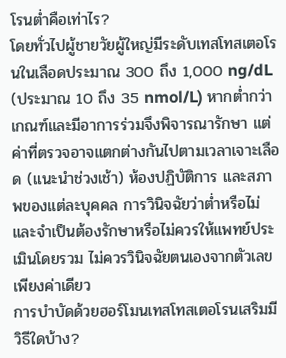โรนต่ำคือเท่าไร?
โดยทั่วไปผู้ชายวัยผู้ใหญ่มีระดับเทสโทสเตอโรนในเลือดประมาณ 300 ถึง 1,000 ng/dL (ประมาณ 10 ถึง 35 nmol/L) หากต่ำกว่าเกณฑ์และมีอาการร่วมจึงพิจารณารักษา แต่ค่าที่ตรวจอาจแตกต่างกันไปตามเวลาเจาะเลือด (แนะนำช่วงเช้า) ห้องปฏิบัติการ และสภาพของแต่ละบุคคล การวินิจฉัยว่าต่ำหรือไม่และจำเป็นต้องรักษาหรือไม่ควรให้แพทย์ประเมินโดยรวม ไม่ควรวินิจฉัยตนเองจากตัวเลขเพียงค่าเดียว
การบำบัดด้วยฮอร์โมนเทสโทสเตอโรนเสริมมีวิธีใดบ้าง?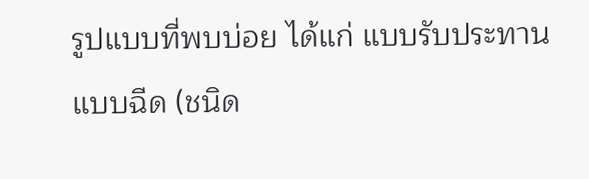รูปแบบที่พบบ่อย ได้แก่ แบบรับประทาน แบบฉีด (ชนิด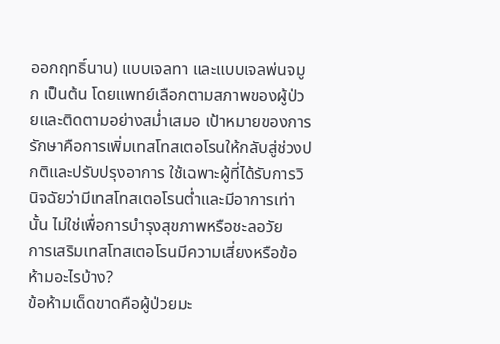ออกฤทธิ์นาน) แบบเจลทา และแบบเจลพ่นจมูก เป็นต้น โดยแพทย์เลือกตามสภาพของผู้ป่วยและติดตามอย่างสม่ำเสมอ เป้าหมายของการรักษาคือการเพิ่มเทสโทสเตอโรนให้กลับสู่ช่วงปกติและปรับปรุงอาการ ใช้เฉพาะผู้ที่ได้รับการวินิจฉัยว่ามีเทสโทสเตอโรนต่ำและมีอาการเท่านั้น ไม่ใช่เพื่อการบำรุงสุขภาพหรือชะลอวัย
การเสริมเทสโทสเตอโรนมีความเสี่ยงหรือข้อห้ามอะไรบ้าง?
ข้อห้ามเด็ดขาดคือผู้ป่วยมะ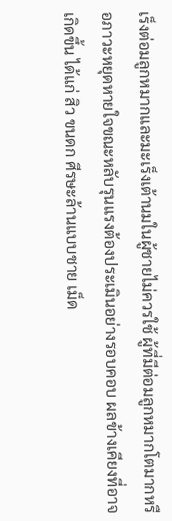เร็งต่อมลูกหมากและมะเร็งเต้านมในผู้ชายไม่ควรใช้ ผู้ที่มีต่อมลูกหมากโตมากหรือภาวะหยุดหายใจขณะหลับรุนแรงต้องประเมินอย่างรอบคอบ ผลข้างเคียงที่อาจเกิดขึ้น ได้แก่ สิว ขนดก ศีรษะล้านแบบชาย เม็ด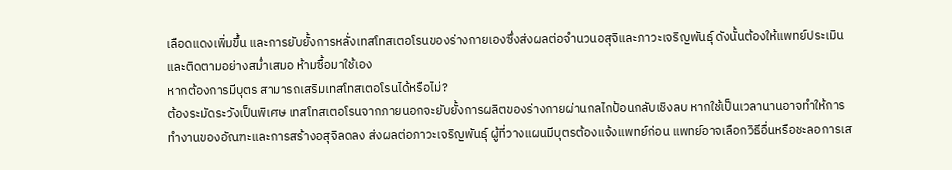เลือดแดงเพิ่มขึ้น และการยับยั้งการหลั่งเทสโทสเตอโรนของร่างกายเองซึ่งส่งผลต่อจำนวนอสุจิและภาวะเจริญพันธุ์ ดังนั้นต้องให้แพทย์ประเมินและติดตามอย่างสม่ำเสมอ ห้ามซื้อมาใช้เอง
หากต้องการมีบุตร สามารถเสริมเทสโทสเตอโรนได้หรือไม่?
ต้องระมัดระวังเป็นพิเศษ เทสโทสเตอโรนจากภายนอกจะยับยั้งการผลิตของร่างกายผ่านกลไกป้อนกลับเชิงลบ หากใช้เป็นเวลานานอาจทำให้การทำงานของอัณฑะและการสร้างอสุจิลดลง ส่งผลต่อภาวะเจริญพันธุ์ ผู้ที่วางแผนมีบุตรต้องแจ้งแพทย์ก่อน แพทย์อาจเลือกวิธีอื่นหรือชะลอการเส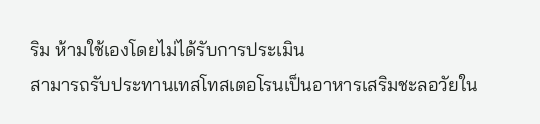ริม ห้ามใช้เองโดยไม่ได้รับการประเมิน
สามารถรับประทานเทสโทสเตอโรนเป็นอาหารเสริมชะลอวัยใน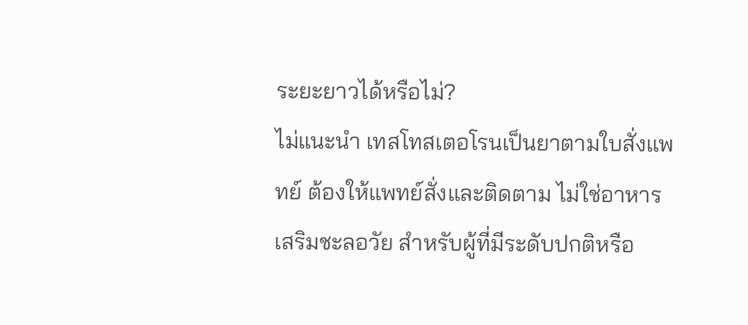ระยะยาวได้หรือไม่?
ไม่แนะนำ เทสโทสเตอโรนเป็นยาตามใบสั่งแพทย์ ต้องให้แพทย์สั่งและติดตาม ไม่ใช่อาหารเสริมชะลอวัย สำหรับผู้ที่มีระดับปกติหรือ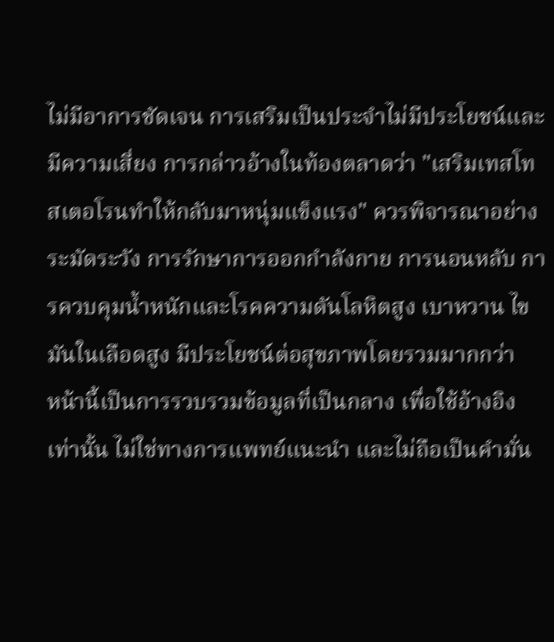ไม่มีอาการชัดเจน การเสริมเป็นประจำไม่มีประโยชน์และมีความเสี่ยง การกล่าวอ้างในท้องตลาดว่า "เสริมเทสโทสเตอโรนทำให้กลับมาหนุ่มแข็งแรง" ควรพิจารณาอย่างระมัดระวัง การรักษาการออกกำลังกาย การนอนหลับ การควบคุมน้ำหนักและโรคความดันโลหิตสูง เบาหวาน ไขมันในเลือดสูง มีประโยชน์ต่อสุขภาพโดยรวมมากกว่า
หน้านี้เป็นการรวบรวมข้อมูลที่เป็นกลาง เพื่อใช้อ้างอิงเท่านั้น ไม่ใช่ทางการแพทย์แนะนำ และไม่ถือเป็นคำมั่น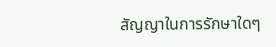สัญญาในการรักษาใดๆ